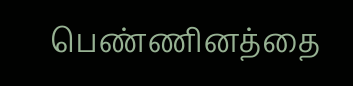பெண்ணினத்தை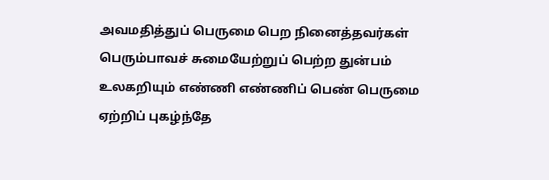அவமதித்துப் பெருமை பெற நினைத்தவர்கள் பெரும்பாவச் சுமையேற்றுப் பெற்ற துன்பம் உலகறியும் எண்ணி எண்ணிப் பெண் பெருமை ஏற்றிப் புகழ்ந்தே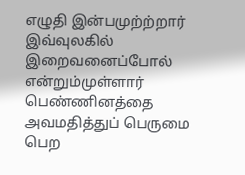எழுதி இன்பமுற்ற்றார் இவ்வுலகில் இறைவனைப்போல் என்றும்முள்ளார்
பெண்ணினத்தை அவமதித்துப் பெருமை பெற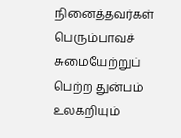நினைத்தவர்கள் பெரும்பாவச் சுமையேற்றுப் பெற்ற துன்பம் உலகறியும்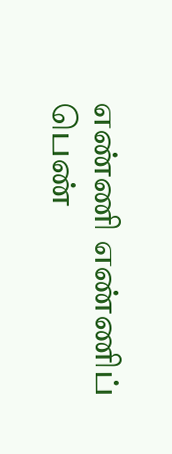எண்ணி எண்ணிப் பெண்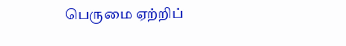பெருமை ஏற்றிப்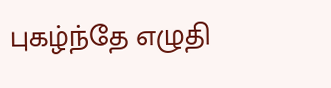புகழ்ந்தே எழுதி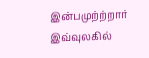இன்பமுற்ற்றார் இவ்வுலகில்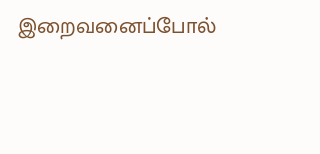இறைவனைப்போல்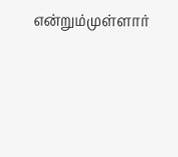என்றும்முள்ளார்